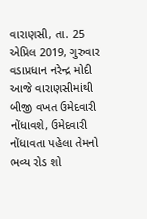વારાણસી, તા. 25 એપ્રિલ 2019, ગુરુવાર
વડાપ્રધાન નરેન્દ્ર મોદી આજે વારાણસીમાંથી બીજી વખત ઉમેદવારી નોંધાવશે, ઉમેદવારી નોંધાવતા પહેલા તેમનો ભવ્ય રોડ શો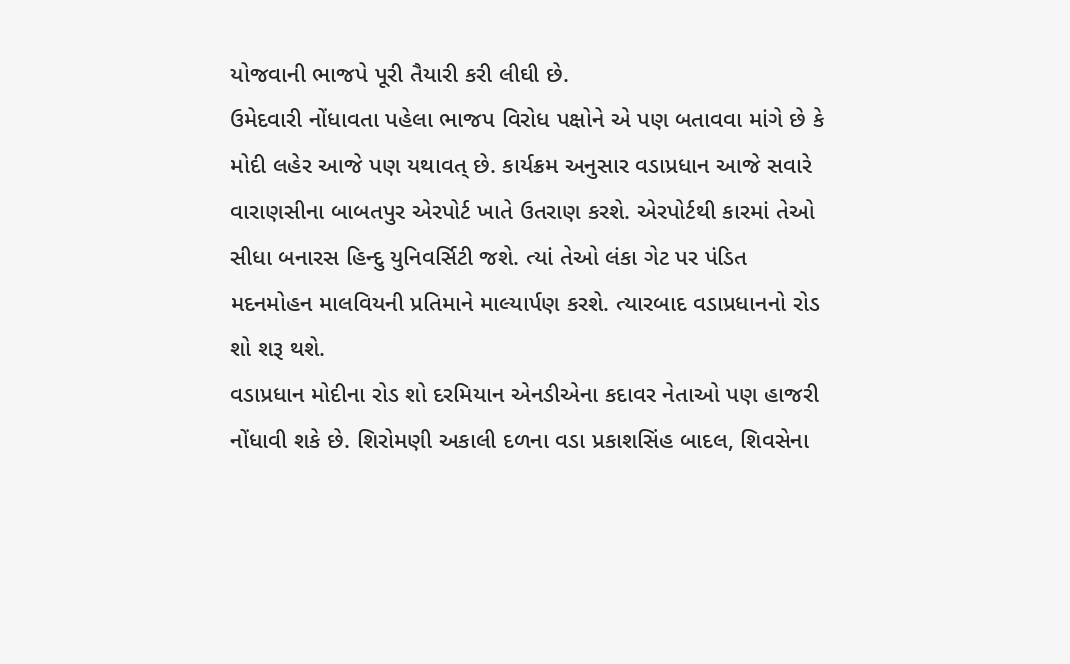યોજવાની ભાજપે પૂરી તૈયારી કરી લીઘી છે.
ઉમેદવારી નોંધાવતા પહેલા ભાજપ વિરોધ પક્ષોને એ પણ બતાવવા માંગે છે કે મોદી લહેર આજે પણ યથાવત્ છે. કાર્યક્રમ અનુસાર વડાપ્રધાન આજે સવારે વારાણસીના બાબતપુર એરપોર્ટ ખાતે ઉતરાણ કરશે. એરપોર્ટથી કારમાં તેઓ સીધા બનારસ હિન્દુ યુનિવર્સિટી જશે. ત્યાં તેઓ લંકા ગેટ પર પંડિત મદનમોહન માલવિયની પ્રતિમાને માલ્યાર્પણ કરશે. ત્યારબાદ વડાપ્રધાનનો રોડ શો શરૂ થશે.
વડાપ્રધાન મોદીના રોડ શો દરમિયાન એનડીએના કદાવર નેતાઓ પણ હાજરી નોંધાવી શકે છે. શિરોમણી અકાલી દળના વડા પ્રકાશસિંહ બાદલ, શિવસેના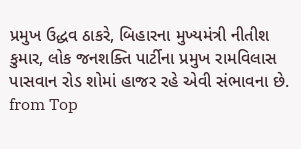પ્રમુખ ઉદ્ધવ ઠાકરે, બિહારના મુખ્યમંત્રી નીતીશ કુમાર, લોક જનશક્તિ પાર્ટીના પ્રમુખ રામવિલાસ પાસવાન રોડ શોમાં હાજર રહે એવી સંભાવના છે.
from Top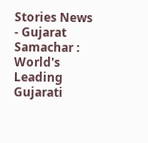Stories News - Gujarat Samachar : World's Leading Gujarati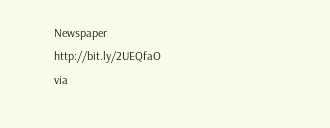Newspaper http://bit.ly/2UEQfaO
via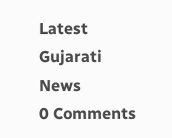Latest Gujarati News
0 Comments